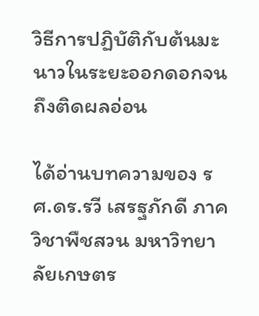วิธีการปฏิบัติกับต้นมะนาวในระยะออกดอกจนถึงติดผลอ่อน

ได้อ่านบทความของ รศ.ดร.รวี เสรฐภักดี ภาควิชาพืชสวน มหาวิทยาลัยเกษตร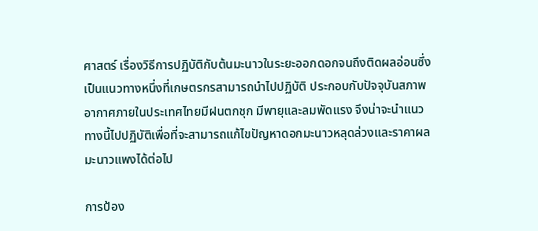ศาสตร์ เรื่องวิธีการปฏิบัติกับต้นมะนาวในระยะออกดอกจนถึงติดผลอ่อนซึ่งเป็นแนวทางหนึ่งที่เกษตรกรสามารถนำไปปฏิบัติ ประกอบกับปัจจุบันสภาพอากาศภายในประเทศไทยมีฝนตกชุก มีพายุและลมพัดแรง จึงน่าจะนำแนวทางนี้ไปปฏิบัติเพื่อที่จะสามารถแก้ไขปัญหาดอกมะนาวหลุดล่วงและราคาผลมะนาวแพงได้ต่อไป

การป้อง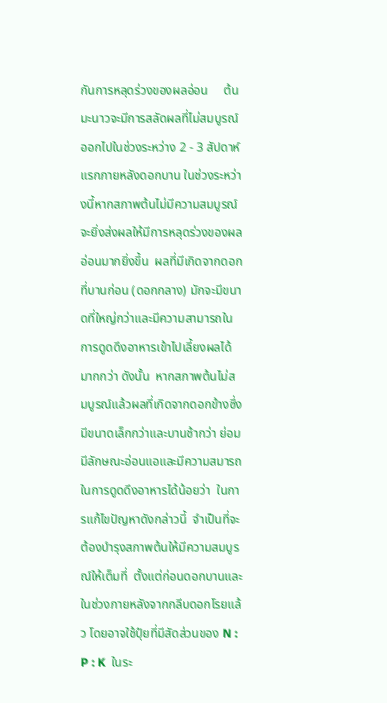กันการหลุดร่วงของผลอ่อน     ต้นมะนาวจะมีการสลัดผลที่ไม่สมบูรณ์ออกไปในช่วงระหว่าง 2 - 3 สัปดาห์แรกภายหลังดอกบาน ในช่วงระหว่างนี้หากสภาพต้นไม่มีความสมบูรณ์ จะยิ่งส่งผลให้มีการหลุดร่วงของผลอ่อนมากยิ่งขึ้น  ผลที่มีเกิดจากดอกที่บานก่อน (ดอกกลาง) มักจะมีขนาดที่ใหญ่กว่าและมีความสามารถในการดูดดึงอาหารเข้าไปเลี้ยงผลได้มากกว่า ดังนั้น  หากสภาพต้นไม่สมบูรณ์แล้วผลที่เกิดจากดอกข้างซึ่งมีขนาดเล็กกว่าและบานช้ากว่า ย่อมมีลักษณะอ่อนแอและมีความสมารถในการดูดดึงอาหารได้น้อยว่า  ในการแก้ไขปัญหาดังกล่าวนี้  จำเป็นที่จะต้องบำรุงสภาพต้นให้มีความสมบูรณ์ให้เต็มที่  ตั้งแต่ก่อนดอกบานและในช่วงภายหลังจากกลีบดอกโรยแล้ว โดยอาจใช้ปุ๋ยที่มีสัดส่วนของ N : P : K  ในระ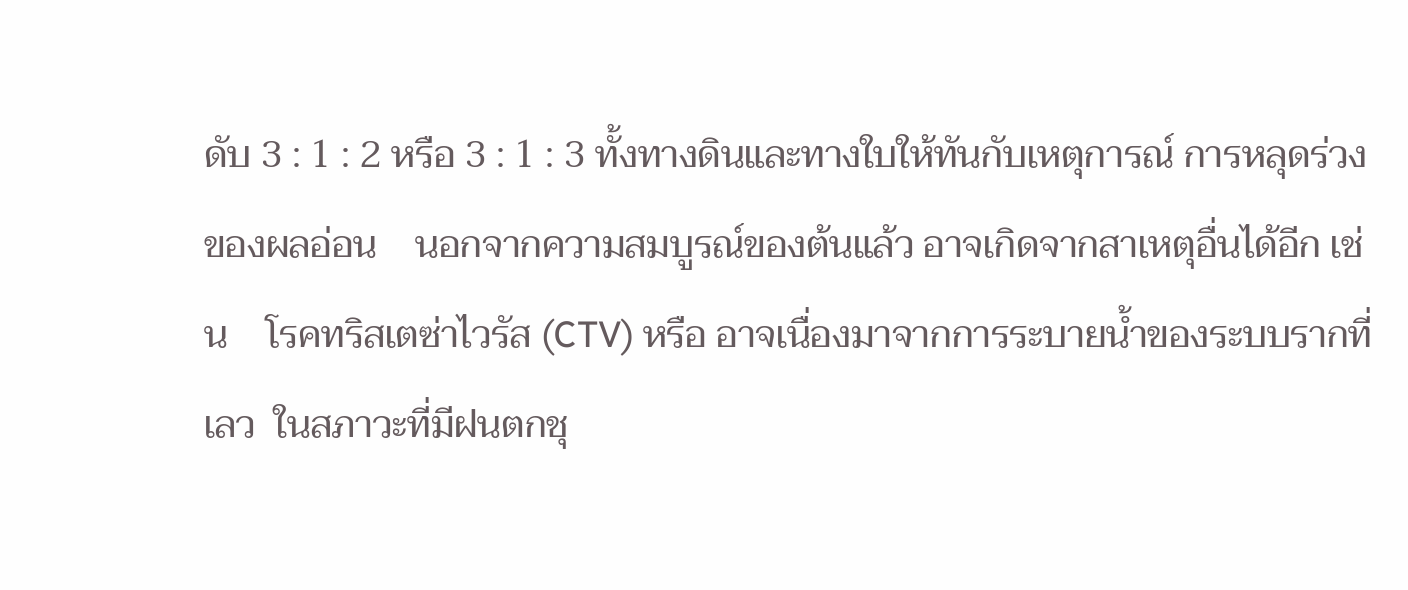ดับ 3 : 1 : 2 หรือ 3 : 1 : 3 ทั้งทางดินและทางใบให้ทันกับเหตุการณ์ การหลุดร่วงของผลอ่อน    นอกจากความสมบูรณ์ของต้นแล้ว อาจเกิดจากสาเหตุอื่นได้อีก เช่น    โรคทริสเตซ่าไวรัส (CTV) หรือ อาจเนื่องมาจากการระบายน้ำของระบบรากที่เลว  ในสภาวะที่มีฝนตกชุ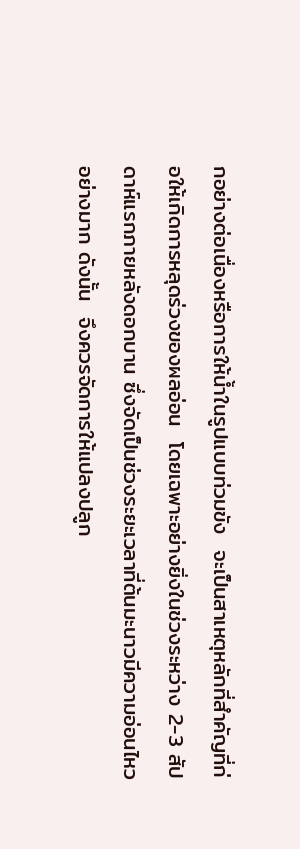กอย่างต่อเนื่องหรือการให้น้ำในรูปแบบท่วมขัง  จะเป็นสาเหตุหลักที่สำคัญที่ก่อให้เกิดการหลุดร่วงของผลอ่อน  โดยเฉพาะอย่างยิ่งในช่วงระหว่าง 2-3 สัปดาห์แรกภายหลังดอกบาน ซึ่งจัดเป็นช่วงระยะเวลาที่ต้นมะนาวมีความอ่อนไหวอย่างมาก ดังนั้น  จึงควรจัดการให้แปลงปลูก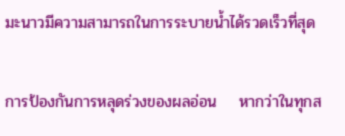มะนาวมีความสามารถในการระบายน้ำได้รวดเร็วที่สุด

การป้องกันการหลุดร่วงของผลอ่อน    หากว่าในทุกส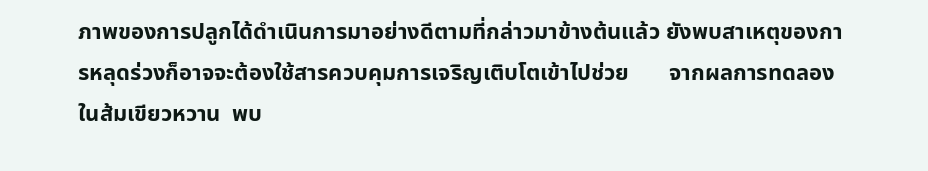ภาพของการปลูกได้ดำเนินการมาอย่างดีตามที่กล่าวมาข้างต้นแล้ว ยังพบสาเหตุของการหลุดร่วงก็อาจจะต้องใช้สารควบคุมการเจริญเติบโตเข้าไปช่วย       จากผลการทดลองในส้มเขียวหวาน  พบ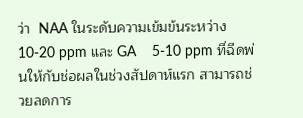ว่า  NAA ในระดับความเข้มข้นระหว่าง 10-20 ppm และ GA    5-10 ppm ที่ฉีดพ่นให้กับช่อผลในช่วงสัปดาห์แรก สามารถช่วยลดการ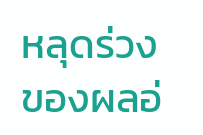หลุดร่วงของผลอ่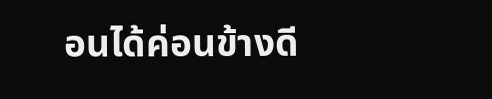อนได้ค่อนข้างดี